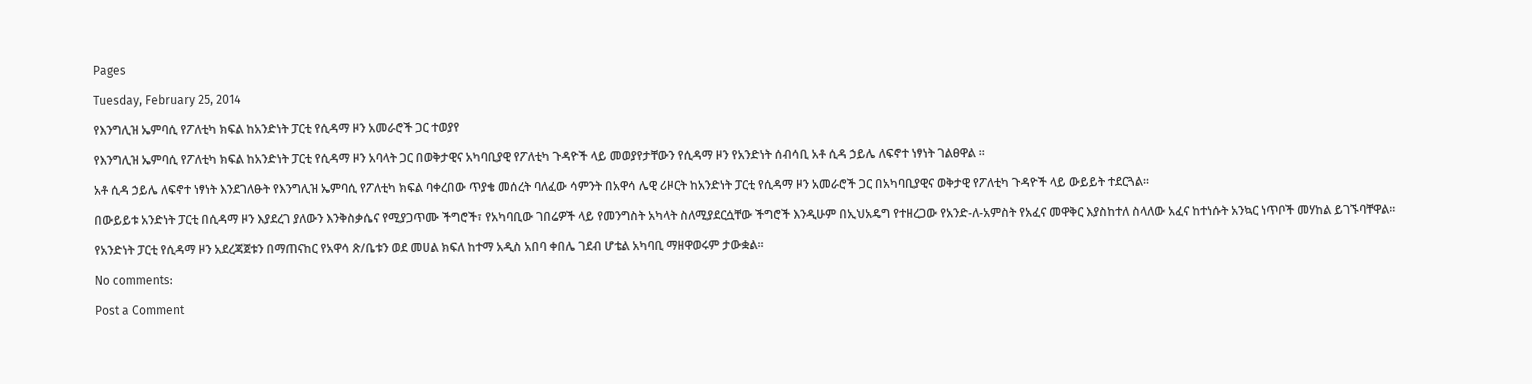Pages

Tuesday, February 25, 2014

የእንግሊዝ ኤምባሲ የፖለቲካ ክፍል ከአንድነት ፓርቲ የሲዳማ ዞን አመራሮች ጋር ተወያየ

የእንግሊዝ ኤምባሲ የፖለቲካ ክፍል ከአንድነት ፓርቲ የሲዳማ ዞን አባላት ጋር በወቅታዊና አካባቢያዊ የፖለቲካ ጉዳዮች ላይ መወያየታቸውን የሲዳማ ዞን የአንድነት ሰብሳቢ አቶ ሲዳ ኃይሌ ለፍኖተ ነፃነት ገልፀዋል ፡፡

አቶ ሲዳ ኃይሌ ለፍኖተ ነፃነት እንደገለፁት የእንግሊዝ ኤምባሲ የፖለቲካ ክፍል ባቀረበው ጥያቄ መሰረት ባለፈው ሳምንት በአዋሳ ሌዊ ሪዞርት ከአንድነት ፓርቲ የሲዳማ ዞን አመራሮች ጋር በአካባቢያዊና ወቅታዊ የፖለቲካ ጉዳዮች ላይ ውይይት ተደርጓል፡፡

በውይይቱ አንድነት ፓርቲ በሲዳማ ዞን እያደረገ ያለውን እንቅስቃሴና የሚያጋጥሙ ችግሮች፣ የአካባቢው ገበሬዎች ላይ የመንግስት አካላት ስለሚያደርሷቸው ችግሮች እንዲሁም በኢህአዴግ የተዘረጋው የአንድ-ለ-አምስት የአፈና መዋቅር እያስከተለ ስላለው አፈና ከተነሱት አንኳር ነጥቦች መሃከል ይገኙባቸዋል፡፡

የአንድነት ፓርቲ የሲዳማ ዞን አደረጃጀቱን በማጠናከር የአዋሳ ጽ/ቤቱን ወደ መሀል ክፍለ ከተማ አዲስ አበባ ቀበሌ ገደብ ሆቴል አካባቢ ማዘዋወሩም ታውቋል፡፡

No comments:

Post a Comment